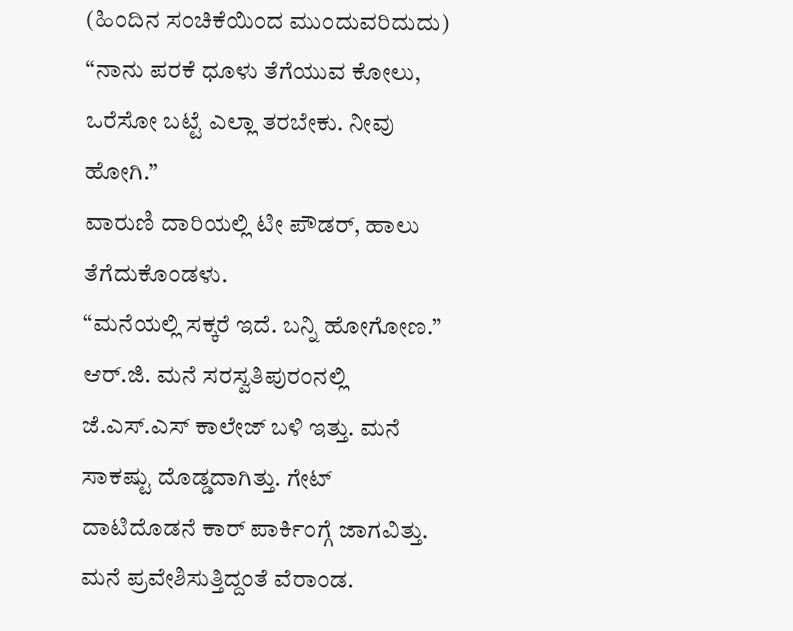(ಹಿಂದಿನ ಸಂಚಿಕೆಯಿಂದ ಮುಂದುವರಿದುದು)
“ನಾನು ಪರಕೆ ಧೂಳು ತೆಗೆಯುವ ಕೋಲು, ಒರೆಸೋ ಬಟ್ಟೆ ಎಲ್ಲಾ ತರಬೇಕು. ನೀವು ಹೋಗಿ.”
ವಾರುಣಿ ದಾರಿಯಲ್ಲಿ ಟೀ ಪೌಡರ್, ಹಾಲು ತೆಗೆದುಕೊಂಡಳು.
“ಮನೆಯಲ್ಲಿ ಸಕ್ಕರೆ ಇದೆ. ಬನ್ನಿ ಹೋಗೋಣ.”
ಆರ್.ಜಿ. ಮನೆ ಸರಸ್ವತಿಪುರಂನಲ್ಲಿ ಜೆ.ಎಸ್.ಎಸ್ ಕಾಲೇಜ್ ಬಳಿ ಇತ್ತು. ಮನೆ ಸಾಕಷ್ಟು ದೊಡ್ಡದಾಗಿತ್ತು. ಗೇಟ್ ದಾಟಿದೊಡನೆ ಕಾರ್ ಪಾರ್ಕಿಂಗ್ಗೆ ಜಾಗವಿತ್ತು. ಮನೆ ಪ್ರವೇಶಿಸುತ್ತಿದ್ದಂತೆ ವೆರಾಂಡ.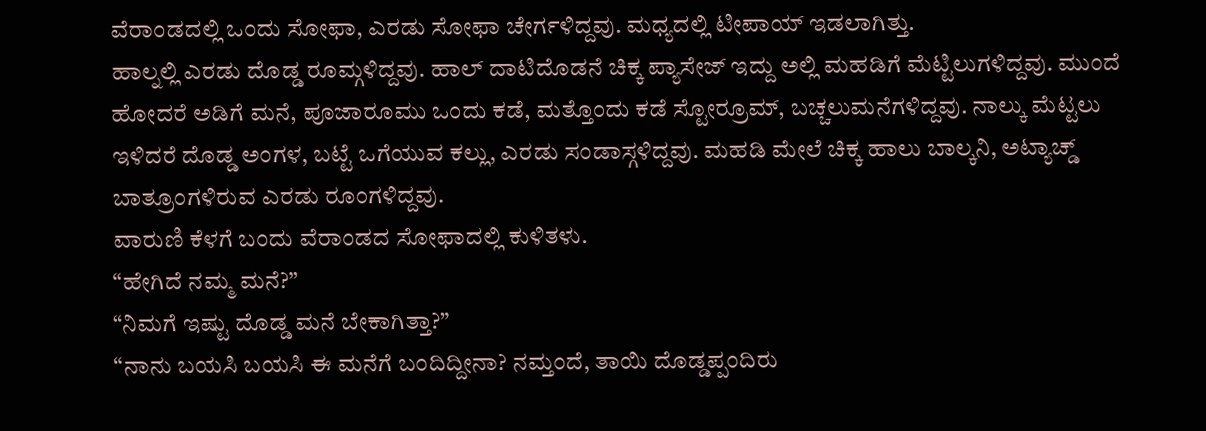ವೆರಾಂಡದಲ್ಲಿ ಒಂದು ಸೋಫಾ, ಎರಡು ಸೋಫಾ ಚೇರ್ಗಳಿದ್ದವು. ಮಧ್ಯದಲ್ಲಿ ಟೀಪಾಯ್ ಇಡಲಾಗಿತ್ತು.
ಹಾಲ್ನಲ್ಲಿ ಎರಡು ದೊಡ್ಡ ರೂಮ್ಗಳಿದ್ದವು. ಹಾಲ್ ದಾಟಿದೊಡನೆ ಚಿಕ್ಕ ಪ್ಯಾಸೇಜ್ ಇದ್ದು ಅಲ್ಲಿ ಮಹಡಿಗೆ ಮೆಟ್ಟಿಲುಗಳಿದ್ದವು. ಮುಂದೆ ಹೋದರೆ ಅಡಿಗೆ ಮನೆ, ಪೂಜಾರೂಮು ಒಂದು ಕಡೆ, ಮತ್ತೊಂದು ಕಡೆ ಸ್ಟೋರ್ರೂಮ್, ಬಚ್ಚಲುಮನೆಗಳಿದ್ದವು. ನಾಲ್ಕು ಮೆಟ್ಟಲು ಇಳಿದರೆ ದೊಡ್ಡ ಅಂಗಳ, ಬಟ್ಟೆ ಒಗೆಯುವ ಕಲ್ಲು, ಎರಡು ಸಂಡಾಸ್ಗಳಿದ್ದವು. ಮಹಡಿ ಮೇಲೆ ಚಿಕ್ಕ ಹಾಲು ಬಾಲ್ಕನಿ, ಅಟ್ಯಾಚ್ಡ್ ಬಾತ್ರೂಂಗಳಿರುವ ಎರಡು ರೂಂಗಳಿದ್ದವು.
ವಾರುಣಿ ಕೆಳಗೆ ಬಂದು ವೆರಾಂಡದ ಸೋಫಾದಲ್ಲಿ ಕುಳಿತಳು.
“ಹೇಗಿದೆ ನಮ್ಮ ಮನೆ?”
“ನಿಮಗೆ ಇಷ್ಟು ದೊಡ್ಡ ಮನೆ ಬೇಕಾಗಿತ್ತಾ?”
“ನಾನು ಬಯಸಿ ಬಯಸಿ ಈ ಮನೆಗೆ ಬಂದಿದ್ದೀನಾ? ನಮ್ತಂದೆ, ತಾಯಿ ದೊಡ್ಡಪ್ಪಂದಿರು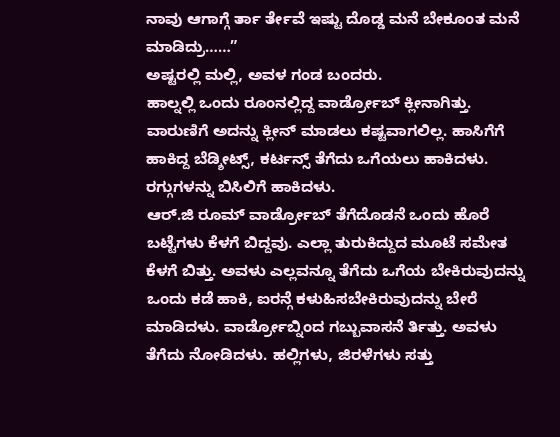ನಾವು ಆಗಾಗ್ಗೆ ರ್ತಾ ರ್ತೇವೆ ಇಷ್ಟು ದೊಡ್ಡ ಮನೆ ಬೇಕೂಂತ ಮನೆ ಮಾಡಿದ್ರು……”
ಅಷ್ಟರಲ್ಲಿ ಮಲ್ಲಿ, ಅವಳ ಗಂಡ ಬಂದರು.
ಹಾಲ್ನಲ್ಲಿ ಒಂದು ರೂಂನಲ್ಲಿದ್ದ ವಾರ್ಡ್ರೋಬ್ ಕ್ಲೀನಾಗಿತ್ತು. ವಾರುಣಿಗೆ ಅದನ್ನು ಕ್ಲೀನ್ ಮಾಡಲು ಕಷ್ಟವಾಗಲಿಲ್ಲ. ಹಾಸಿಗೆಗೆ ಹಾಕಿದ್ದ ಬೆಡ್ಶೀಟ್ಸ್, ಕರ್ಟನ್ಸ್ ತೆಗೆದು ಒಗೆಯಲು ಹಾಕಿದಳು. ರಗ್ಗುಗಳನ್ನು ಬಿಸಿಲಿಗೆ ಹಾಕಿದಳು.
ಆರ್.ಜಿ ರೂಮ್ ವಾರ್ಡ್ರೋಬ್ ತೆಗೆದೊಡನೆ ಒಂದು ಹೊರೆ ಬಟ್ಟೆಗಳು ಕೆಳಗೆ ಬಿದ್ದವು. ಎಲ್ಲಾ ತುರುಕಿದ್ದುದ ಮೂಟೆ ಸಮೇತ ಕೆಳಗೆ ಬಿತ್ತು. ಅವಳು ಎಲ್ಲವನ್ನೂ ತೆಗೆದು ಒಗೆಯ ಬೇಕಿರುವುದನ್ನು ಒಂದು ಕಡೆ ಹಾಕಿ, ಐರನ್ಗೆ ಕಳುಹಿಸಬೇಕಿರುವುದನ್ನು ಬೇರೆ ಮಾಡಿದಳು. ವಾರ್ಡ್ರೋಬ್ನಿಂದ ಗಬ್ಬುವಾಸನೆ ರ್ತಿತ್ತು. ಅವಳು ತೆಗೆದು ನೋಡಿದಳು. ಹಲ್ಲಿಗಳು, ಜಿರಳೆಗಳು ಸತ್ತು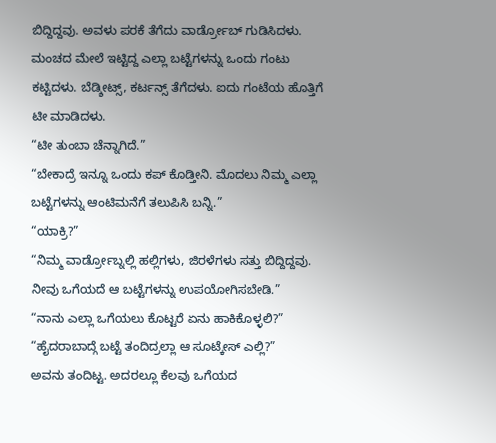ಬಿದ್ದಿದ್ದವು. ಅವಳು ಪರಕೆ ತೆಗೆದು ವಾರ್ಡ್ರೋಬ್ ಗುಡಿಸಿದಳು. ಮಂಚದ ಮೇಲೆ ಇಟ್ಟಿದ್ದ ಎಲ್ಲಾ ಬಟ್ಟೆಗಳನ್ನು ಒಂದು ಗಂಟು ಕಟ್ಟಿದಳು. ಬೆಡ್ಶೀಟ್ಸ್, ಕರ್ಟನ್ಸ್ ತೆಗೆದಳು. ಐದು ಗಂಟೆಯ ಹೊತ್ತಿಗೆ ಟೀ ಮಾಡಿದಳು.
“ಟೀ ತುಂಬಾ ಚೆನ್ನಾಗಿದೆ.”
“ಬೇಕಾದ್ರೆ ಇನ್ನೂ ಒಂದು ಕಪ್ ಕೊಡ್ತೀನಿ. ಮೊದಲು ನಿಮ್ಮ ಎಲ್ಲಾ ಬಟ್ಟೆಗಳನ್ನು ಆಂಟಿಮನೆಗೆ ತಲುಪಿಸಿ ಬನ್ನಿ.”
“ಯಾಕ್ರಿ?”
“ನಿಮ್ಮ ವಾರ್ಡ್ರೋಬ್ನಲ್ಲಿ ಹಲ್ಲಿಗಳು, ಜಿರಳೆಗಳು ಸತ್ತು ಬಿದ್ದಿದ್ದವು. ನೀವು ಒಗೆಯದೆ ಆ ಬಟ್ಟೆಗಳನ್ನು ಉಪಯೋಗಿಸಬೇಡಿ.”
“ನಾನು ಎಲ್ಲಾ ಒಗೆಯಲು ಕೊಟ್ಟರೆ ಏನು ಹಾಕಿಕೊಳ್ಳಲಿ?”
“ಹೈದರಾಬಾದ್ಗೆ ಬಟ್ಟೆ ತಂದಿದ್ರಲ್ಲಾ ಆ ಸೂಟ್ಕೇಸ್ ಎಲ್ಲಿ?”
ಅವನು ತಂದಿಟ್ಟ. ಅದರಲ್ಲೂ ಕೆಲವು ಒಗೆಯದ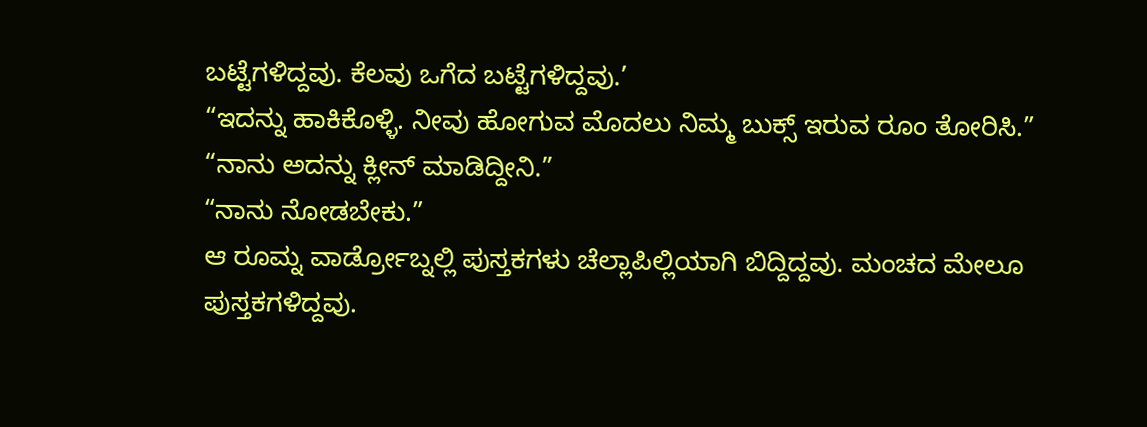ಬಟ್ಟೆಗಳಿದ್ದವು. ಕೆಲವು ಒಗೆದ ಬಟ್ಟೆಗಳಿದ್ದವು.’
“ಇದನ್ನು ಹಾಕಿಕೊಳ್ಳಿ. ನೀವು ಹೋಗುವ ಮೊದಲು ನಿಮ್ಮ ಬುಕ್ಸ್ ಇರುವ ರೂಂ ತೋರಿಸಿ.”
“ನಾನು ಅದನ್ನು ಕ್ಲೀನ್ ಮಾಡಿದ್ದೀನಿ.”
“ನಾನು ನೋಡಬೇಕು.”
ಆ ರೂಮ್ನ ವಾರ್ಡ್ರೋಬ್ನಲ್ಲಿ ಪುಸ್ತಕಗಳು ಚೆಲ್ಲಾಪಿಲ್ಲಿಯಾಗಿ ಬಿದ್ದಿದ್ದವು. ಮಂಚದ ಮೇಲೂ ಪುಸ್ತಕಗಳಿದ್ದವು.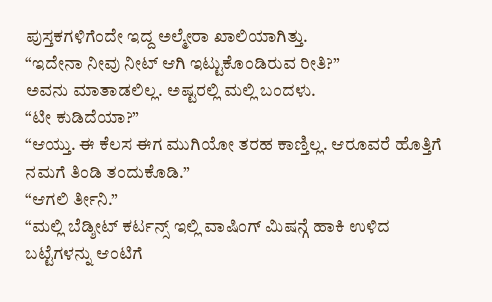ಪುಸ್ತಕಗಳಿಗೆಂದೇ ಇದ್ದ ಅಲ್ಮೇರಾ ಖಾಲಿಯಾಗಿತ್ತು.
“ಇದೇನಾ ನೀವು ನೀಟ್ ಆಗಿ ಇಟ್ಟುಕೊಂಡಿರುವ ರೀತಿ?”
ಅವನು ಮಾತಾಡಲಿಲ್ಲ. ಅಷ್ಟರಲ್ಲಿ ಮಲ್ಲಿ ಬಂದಳು.
“ಟೀ ಕುಡಿದೆಯಾ?”
“ಆಯ್ತು. ಈ ಕೆಲಸ ಈಗ ಮುಗಿಯೋ ತರಹ ಕಾಣ್ತಿಲ್ಲ. ಆರೂವರೆ ಹೊತ್ತಿಗೆ ನಮಗೆ ತಿಂಡಿ ತಂದುಕೊಡಿ.”
“ಆಗಲಿ ರ್ತೀನಿ.”
“ಮಲ್ಲಿ ಬೆಡ್ಶೀಟ್ ಕರ್ಟನ್ಸ್ ಇಲ್ಲಿ ವಾಷಿಂಗ್ ಮಿಷನ್ಗೆ ಹಾಕಿ ಉಳಿದ ಬಟ್ಟೆಗಳನ್ನು ಆಂಟಿಗೆ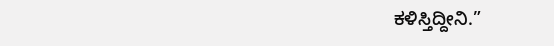ಕಳಿಸ್ತಿದ್ದೀನಿ.”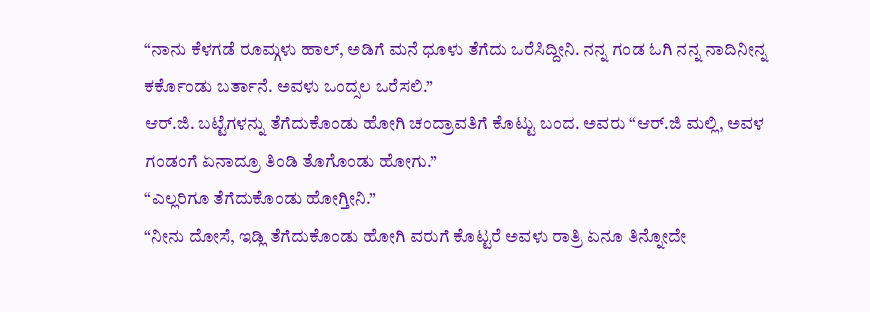“ನಾನು ಕೆಳಗಡೆ ರೂಮ್ಗಳು ಹಾಲ್, ಅಡಿಗೆ ಮನೆ ಧೂಳು ತೆಗೆದು ಒರೆಸಿದ್ದೀನಿ. ನನ್ನ ಗಂಡ ಓಗಿ ನನ್ನ ನಾದಿನೀನ್ನ ಕರ್ಕೊಂಡು ಬರ್ತಾನೆ. ಅವಳು ಒಂದ್ಸಲ ಒರೆಸಲಿ.”
ಆರ್.ಜಿ. ಬಟ್ಟೆಗಳನ್ನು ತೆಗೆದುಕೊಂಡು ಹೋಗಿ ಚಂದ್ರಾವತಿಗೆ ಕೊಟ್ಟು ಬಂದ. ಅವರು “ಆರ್.ಜಿ ಮಲ್ಲಿ, ಅವಳ ಗಂಡಂಗೆ ಏನಾದ್ರೂ ತಿಂಡಿ ತೊಗೊಂಡು ಹೋಗು.”
“ಎಲ್ಲರಿಗೂ ತೆಗೆದುಕೊಂಡು ಹೋಗ್ತೀನಿ.”
“ನೀನು ದೋಸೆ, ಇಡ್ಲಿ ತೆಗೆದುಕೊಂಡು ಹೋಗಿ ವರುಗೆ ಕೊಟ್ಟರೆ ಅವಳು ರಾತ್ರಿ ಏನೂ ತಿನ್ನೋದೇ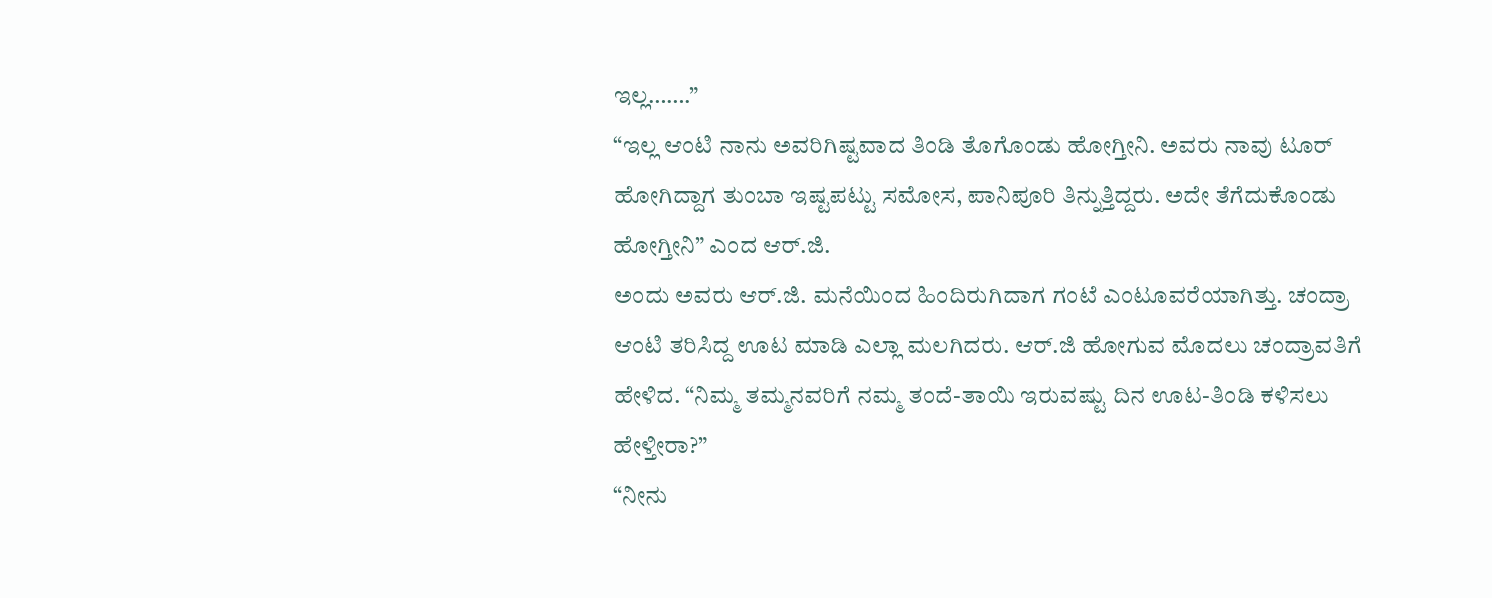ಇಲ್ಲ…….”
“ಇಲ್ಲ ಆಂಟಿ ನಾನು ಅವರಿಗಿಷ್ಟವಾದ ತಿಂಡಿ ತೊಗೊಂಡು ಹೋಗ್ತೀನಿ. ಅವರು ನಾವು ಟೂರ್ ಹೋಗಿದ್ದಾಗ ತುಂಬಾ ಇಷ್ಟಪಟ್ಟು ಸಮೋಸ, ಪಾನಿಪೂರಿ ತಿನ್ನುತ್ತಿದ್ದರು. ಅದೇ ತೆಗೆದುಕೊಂಡು ಹೋಗ್ತೀನಿ” ಎಂದ ಆರ್.ಜಿ.
ಅಂದು ಅವರು ಆರ್.ಜಿ. ಮನೆಯಿಂದ ಹಿಂದಿರುಗಿದಾಗ ಗಂಟೆ ಎಂಟೂವರೆಯಾಗಿತ್ತು. ಚಂದ್ರಾ ಆಂಟಿ ತರಿಸಿದ್ದ ಊಟ ಮಾಡಿ ಎಲ್ಲಾ ಮಲಗಿದರು. ಆರ್.ಜಿ ಹೋಗುವ ಮೊದಲು ಚಂದ್ರಾವತಿಗೆ ಹೇಳಿದ. “ನಿಮ್ಮ ತಮ್ಮನವರಿಗೆ ನಮ್ಮ ತಂದೆ-ತಾಯಿ ಇರುವಷ್ಟು ದಿನ ಊಟ-ತಿಂಡಿ ಕಳಿಸಲು ಹೇಳ್ತೀರಾ?”
“ನೀನು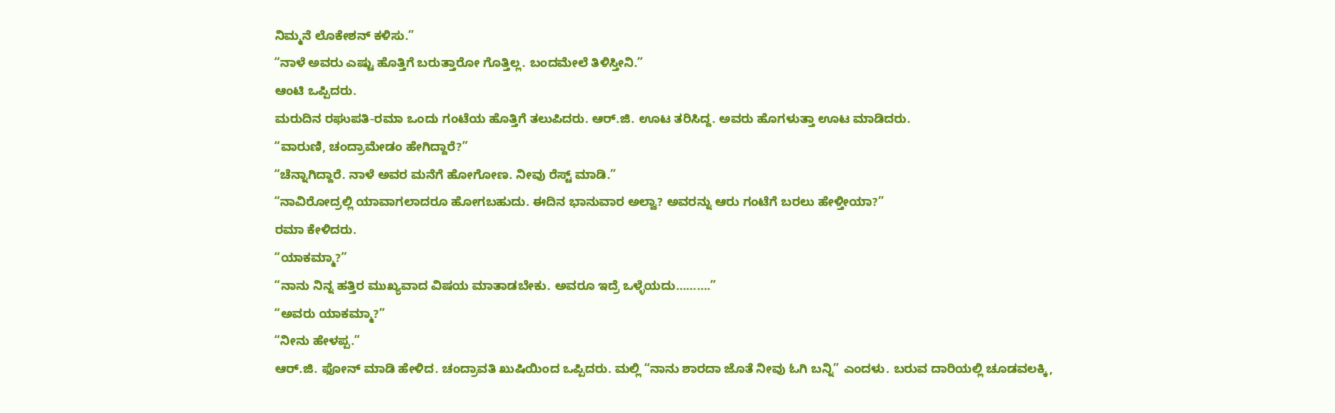ನಿಮ್ಮನೆ ಲೊಕೇಶನ್ ಕಳಿಸು.”
“ನಾಳೆ ಅವರು ಎಷ್ಟು ಹೊತ್ತಿಗೆ ಬರುತ್ತಾರೋ ಗೊತ್ತಿಲ್ಲ. ಬಂದಮೇಲೆ ತಿಳಿಸ್ತೀನಿ.”
ಆಂಟಿ ಒಪ್ಪಿದರು.
ಮರುದಿನ ರಘುಪತಿ-ರಮಾ ಒಂದು ಗಂಟೆಯ ಹೊತ್ತಿಗೆ ತಲುಪಿದರು. ಆರ್.ಜಿ. ಊಟ ತರಿಸಿದ್ದ. ಅವರು ಹೊಗಳುತ್ತಾ ಊಟ ಮಾಡಿದರು.
“ವಾರುಣಿ, ಚಂದ್ರಾಮೇಡಂ ಹೇಗಿದ್ದಾರೆ?”
“ಚೆನ್ನಾಗಿದ್ದಾರೆ. ನಾಳೆ ಅವರ ಮನೆಗೆ ಹೋಗೋಣ. ನೀವು ರೆಸ್ಟ್ ಮಾಡಿ.”
“ನಾವಿರೋದ್ರಲ್ಲಿ ಯಾವಾಗಲಾದರೂ ಹೋಗಬಹುದು. ಈದಿನ ಭಾನುವಾರ ಅಲ್ವಾ? ಅವರನ್ನು ಆರು ಗಂಟೆಗೆ ಬರಲು ಹೇಳ್ತೀಯಾ?”
ರಮಾ ಕೇಳಿದರು.
“ಯಾಕಮ್ಮಾ?”
“ನಾನು ನಿನ್ನ ಹತ್ತಿರ ಮುಖ್ಯವಾದ ವಿಷಯ ಮಾತಾಡಬೇಕು. ಅವರೂ ಇದ್ರೆ ಒಳ್ಳೆಯದು……….”
“ಅವರು ಯಾಕಮ್ಮಾ?”
“ನೀನು ಹೇಳಪ್ಪ.”
ಆರ್.ಜಿ. ಫೋನ್ ಮಾಡಿ ಹೇಳಿದ. ಚಂದ್ರಾವತಿ ಖುಷಿಯಿಂದ ಒಪ್ಪಿದರು. ಮಲ್ಲಿ “ನಾನು ಶಾರದಾ ಜೊತೆ ನೀವು ಓಗಿ ಬನ್ನಿ” ಎಂದಳು. ಬರುವ ದಾರಿಯಲ್ಲಿ ಚೂಡವಲಕ್ಕಿ,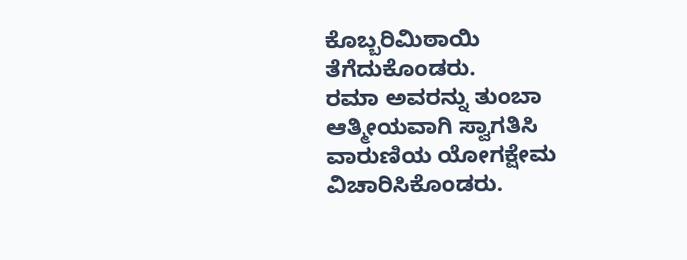ಕೊಬ್ಬರಿಮಿಠಾಯಿ ತೆಗೆದುಕೊಂಡರು.
ರಮಾ ಅವರನ್ನು ತುಂಬಾ ಆತ್ಮೀಯವಾಗಿ ಸ್ವಾಗತಿಸಿ ವಾರುಣಿಯ ಯೋಗಕ್ಷೇಮ ವಿಚಾರಿಸಿಕೊಂಡರು.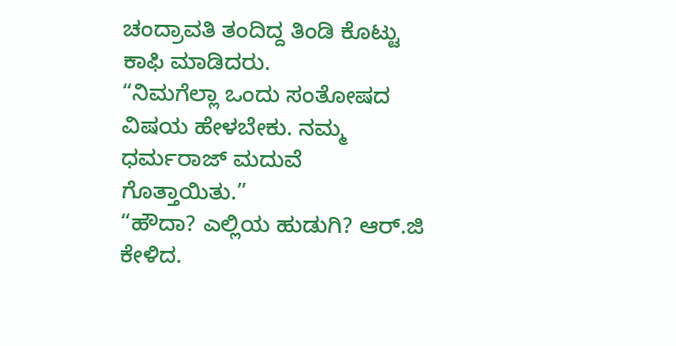ಚಂದ್ರಾವತಿ ತಂದಿದ್ದ ತಿಂಡಿ ಕೊಟ್ಟು ಕಾಫಿ ಮಾಡಿದರು.
“ನಿಮಗೆಲ್ಲಾ ಒಂದು ಸಂತೋಷದ ವಿಷಯ ಹೇಳಬೇಕು. ನಮ್ಮ ಧರ್ಮರಾಜ್ ಮದುವೆ ಗೊತ್ತಾಯಿತು.”
“ಹೌದಾ? ಎಲ್ಲಿಯ ಹುಡುಗಿ? ಆರ್.ಜಿ ಕೇಳಿದ.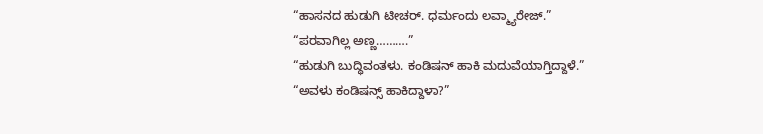“ಹಾಸನದ ಹುಡುಗಿ ಟೀಚರ್. ಧರ್ಮಂದು ಲವ್ಮ್ಯಾರೇಜ್.”
“ಪರವಾಗಿಲ್ಲ ಅಣ್ಣ……….”
“ಹುಡುಗಿ ಬುದ್ಧಿವಂತಳು. ಕಂಡಿಷನ್ ಹಾಕಿ ಮದುವೆಯಾಗ್ತಿದ್ದಾಳೆ.”
“ಅವಳು ಕಂಡಿಷನ್ಸ್ ಹಾಕಿದ್ದಾಳಾ?”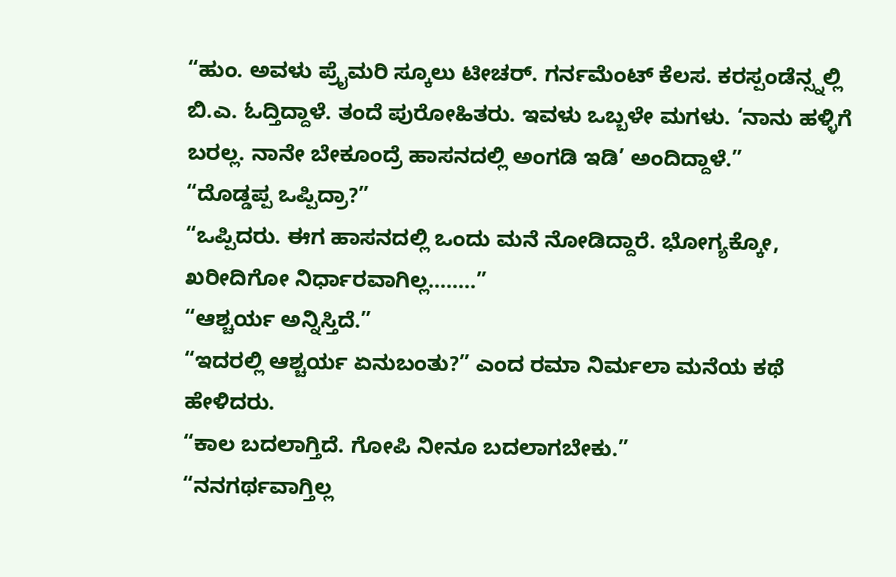“ಹುಂ. ಅವಳು ಪ್ರೈಮರಿ ಸ್ಕೂಲು ಟೀಚರ್. ಗರ್ನಮೆಂಟ್ ಕೆಲಸ. ಕರಸ್ಪಂಡೆನ್ಸ್ನಲ್ಲಿ ಬಿ.ಎ. ಓದ್ತಿದ್ದಾಳೆ. ತಂದೆ ಪುರೋಹಿತರು. ಇವಳು ಒಬ್ಬಳೇ ಮಗಳು. ‘ನಾನು ಹಳ್ಳಿಗೆ ಬರಲ್ಲ. ನಾನೇ ಬೇಕೂಂದ್ರೆ ಹಾಸನದಲ್ಲಿ ಅಂಗಡಿ ಇಡಿ’ ಅಂದಿದ್ದಾಳೆ.”
“ದೊಡ್ಡಪ್ಪ ಒಪ್ಪಿದ್ರಾ?”
“ಒಪ್ಪಿದರು. ಈಗ ಹಾಸನದಲ್ಲಿ ಒಂದು ಮನೆ ನೋಡಿದ್ದಾರೆ. ಭೋಗ್ಯಕ್ಕೋ, ಖರೀದಿಗೋ ನಿರ್ಧಾರವಾಗಿಲ್ಲ……..”
“ಆಶ್ಚರ್ಯ ಅನ್ನಿಸ್ತಿದೆ.”
“ಇದರಲ್ಲಿ ಆಶ್ಚರ್ಯ ಏನುಬಂತು?” ಎಂದ ರಮಾ ನಿರ್ಮಲಾ ಮನೆಯ ಕಥೆ ಹೇಳಿದರು.
“ಕಾಲ ಬದಲಾಗ್ತಿದೆ. ಗೋಪಿ ನೀನೂ ಬದಲಾಗಬೇಕು.”
“ನನಗರ್ಥವಾಗ್ತಿಲ್ಲ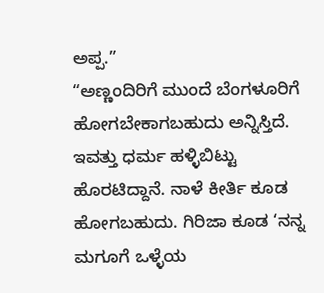ಅಪ್ಪ.”
“ಅಣ್ಣಂದಿರಿಗೆ ಮುಂದೆ ಬೆಂಗಳೂರಿಗೆ ಹೋಗಬೇಕಾಗಬಹುದು ಅನ್ನಿಸ್ತಿದೆ. ಇವತ್ತು ಧರ್ಮ ಹಳ್ಳಿಬಿಟ್ಟು ಹೊರಟಿದ್ದಾನೆ. ನಾಳೆ ಕೀರ್ತಿ ಕೂಡ ಹೋಗಬಹುದು. ಗಿರಿಜಾ ಕೂಡ ‘ನನ್ನ ಮಗೂಗೆ ಒಳ್ಳೆಯ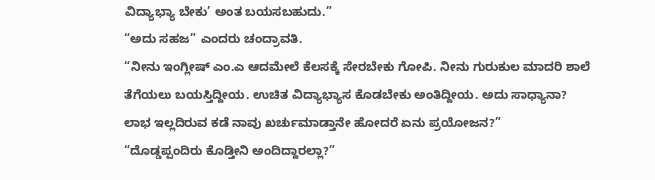ವಿದ್ಯಾಭ್ಯಾ ಬೇಕು’ ಅಂತ ಬಯಸಬಹುದು.”
“ಅದು ಸಹಜ” ಎಂದರು ಚಂದ್ರಾವತಿ.
“ನೀನು ಇಂಗ್ಲೀಷ್ ಎಂ.ಎ ಆದಮೇಲೆ ಕೆಲಸಕ್ಕೆ ಸೇರಬೇಕು ಗೋಪಿ. ನೀನು ಗುರುಕುಲ ಮಾದರಿ ಶಾಲೆ ತೆಗೆಯಲು ಬಯಸ್ತಿದ್ದೀಯ. ಉಚಿತ ವಿದ್ಯಾಭ್ಯಾಸ ಕೊಡಬೇಕು ಅಂತಿದ್ದೀಯ. ಅದು ಸಾಧ್ಯಾನಾ? ಲಾಭ ಇಲ್ಲದಿರುವ ಕಡೆ ನಾವು ಖರ್ಚುಮಾಡ್ತಾನೇ ಹೋದರೆ ಏನು ಪ್ರಯೋಜನ?”
“ದೊಡ್ಡಪ್ಪಂದಿರು ಕೊಡ್ತೀನಿ ಅಂದಿದ್ದಾರಲ್ಲಾ?”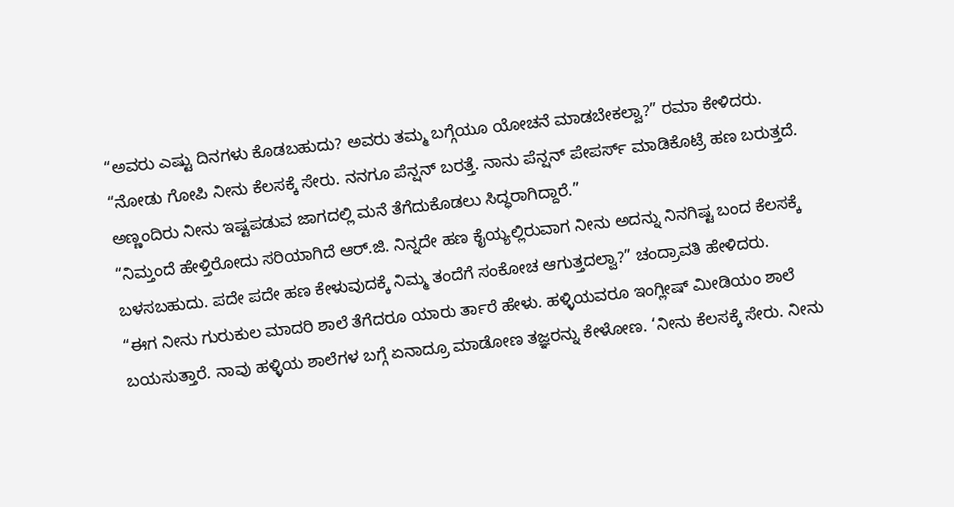“ಅವರು ಎಷ್ಟು ದಿನಗಳು ಕೊಡಬಹುದು? ಅವರು ತಮ್ಮ ಬಗ್ಗೆಯೂ ಯೋಚನೆ ಮಾಡಬೇಕಲ್ವಾ?” ರಮಾ ಕೇಳಿದರು.
“ನೋಡು ಗೋಪಿ ನೀನು ಕೆಲಸಕ್ಕೆ ಸೇರು. ನನಗೂ ಪೆನ್ಷನ್ ಬರತ್ತೆ. ನಾನು ಪೆನ್ಷನ್ ಪೇಪರ್ಸ್ ಮಾಡಿಕೊಟ್ರೆ ಹಣ ಬರುತ್ತದೆ. ಅಣ್ಣಂದಿರು ನೀನು ಇಷ್ಟಪಡುವ ಜಾಗದಲ್ಲಿ ಮನೆ ತೆಗೆದುಕೊಡಲು ಸಿದ್ಧರಾಗಿದ್ದಾರೆ.”
“ನಿಮ್ತಂದೆ ಹೇಳ್ತಿರೋದು ಸರಿಯಾಗಿದೆ ಆರ್.ಜಿ. ನಿನ್ನದೇ ಹಣ ಕೈಯ್ಯಲ್ಲಿರುವಾಗ ನೀನು ಅದನ್ನು ನಿನಗಿಷ್ಟ ಬಂದ ಕೆಲಸಕ್ಕೆ ಬಳಸಬಹುದು. ಪದೇ ಪದೇ ಹಣ ಕೇಳುವುದಕ್ಕೆ ನಿಮ್ಮ ತಂದೆಗೆ ಸಂಕೋಚ ಆಗುತ್ತದಲ್ವಾ?” ಚಂದ್ರಾವತಿ ಹೇಳಿದರು.
“ಈಗ ನೀನು ಗುರುಕುಲ ಮಾದರಿ ಶಾಲೆ ತೆಗೆದರೂ ಯಾರು ರ್ತಾರೆ ಹೇಳು. ಹಳ್ಳಿಯವರೂ ಇಂಗ್ಲೀಷ್ ಮೀಡಿಯಂ ಶಾಲೆ ಬಯಸುತ್ತಾರೆ. ನಾವು ಹಳ್ಳಿಯ ಶಾಲೆಗಳ ಬಗ್ಗೆ ಏನಾದ್ರೂ ಮಾಡೋಣ ತಜ್ಞರನ್ನು ಕೇಳೋಣ. ‘ನೀನು ಕೆಲಸಕ್ಕೆ ಸೇರು. ನೀನು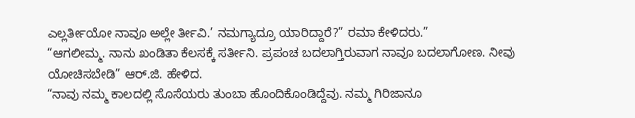ಎಲ್ಲರ್ತೀಯೋ ನಾವೂ ಅಲ್ಲೇ ರ್ತೀವಿ.’ ನಮಗ್ಯಾದ್ರೂ ಯಾರಿದ್ದಾರೆ?” ರಮಾ ಕೇಳಿದರು.”
“ಆಗಲೀಮ್ಮ. ನಾನು ಖಂಡಿತಾ ಕೆಲಸಕ್ಕೆ ಸರ್ತೀನಿ. ಪ್ರಪಂಚ ಬದಲಾಗ್ತಿರುವಾಗ ನಾವೂ ಬದಲಾಗೋಣ. ನೀವು ಯೋಚಿಸಬೇಡಿ” ಆರ್.ಜಿ. ಹೇಳಿದ.
“ನಾವು ನಮ್ಮ ಕಾಲದಲ್ಲಿ ಸೊಸೆಯರು ತುಂಬಾ ಹೊಂದಿಕೊಂಡಿದ್ದೆವು. ನಮ್ಮ ಗಿರಿಜಾನೂ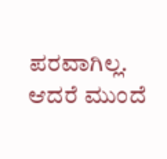ಪರವಾಗಿಲ್ಲ. ಆದರೆ ಮುಂದೆ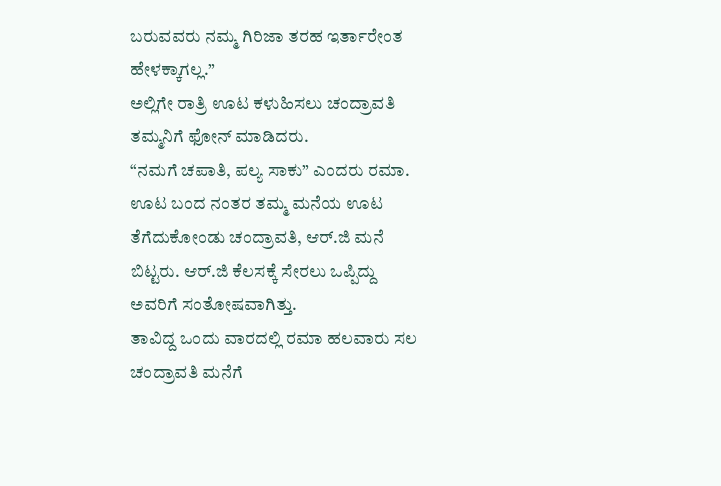ಬರುವವರು ನಮ್ಮ ಗಿರಿಜಾ ತರಹ ಇರ್ತಾರೇಂತ ಹೇಳಕ್ಕಾಗಲ್ಲ.”
ಅಲ್ಲಿಗೇ ರಾತ್ರಿ ಊಟ ಕಳುಹಿಸಲು ಚಂದ್ರಾವತಿ ತಮ್ಮನಿಗೆ ಫೋನ್ ಮಾಡಿದರು.
“ನಮಗೆ ಚಪಾತಿ, ಪಲ್ಯ ಸಾಕು” ಎಂದರು ರಮಾ.
ಊಟ ಬಂದ ನಂತರ ತಮ್ಮ ಮನೆಯ ಊಟ ತೆಗೆದುಕೋಂಡು ಚಂದ್ರಾವತಿ, ಆರ್.ಜಿ ಮನೆ ಬಿಟ್ಟರು. ಆರ್.ಜಿ ಕೆಲಸಕ್ಕೆ ಸೇರಲು ಒಪ್ಪಿದ್ದು ಅವರಿಗೆ ಸಂತೋಷವಾಗಿತ್ತು.
ತಾವಿದ್ದ ಒಂದು ವಾರದಲ್ಲಿ ರಮಾ ಹಲವಾರು ಸಲ ಚಂದ್ರಾವತಿ ಮನೆಗೆ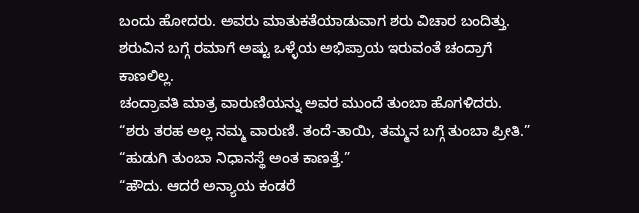ಬಂದು ಹೋದರು. ಅವರು ಮಾತುಕತೆಯಾಡುವಾಗ ಶರು ವಿಚಾರ ಬಂದಿತ್ತು. ಶರುವಿನ ಬಗ್ಗೆ ರಮಾಗೆ ಅಷ್ಟು ಒಳ್ಳೆಯ ಅಭಿಪ್ರಾಯ ಇರುವಂತೆ ಚಂದ್ರಾಗೆ ಕಾಣಲಿಲ್ಲ.
ಚಂದ್ರಾವತಿ ಮಾತ್ರ ವಾರುಣಿಯನ್ನು ಅವರ ಮುಂದೆ ತುಂಬಾ ಹೊಗಳಿದರು. “ಶರು ತರಹ ಅಲ್ಲ ನಮ್ಮ ವಾರುಣಿ. ತಂದೆ-ತಾಯಿ, ತಮ್ಮನ ಬಗ್ಗೆ ತುಂಬಾ ಪ್ರೀತಿ.”
“ಹುಡುಗಿ ತುಂಬಾ ನಿಧಾನಸ್ಥೆ ಅಂತ ಕಾಣತ್ತೆ.”
“ಹೌದು. ಆದರೆ ಅನ್ಯಾಯ ಕಂಡರೆ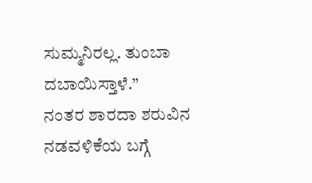ಸುಮ್ಮನಿರಲ್ಲ. ತುಂಬಾ ದಬಾಯಿಸ್ತಾಳೆ.”
ನಂತರ ಶಾರದಾ ಶರುವಿನ ನಡವಳಿಕೆಯ ಬಗ್ಗೆ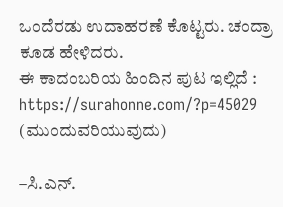ಒಂದೆರಡು ಉದಾಹರಣೆ ಕೊಟ್ಟರು. ಚಂದ್ರಾ ಕೂಡ ಹೇಳಿದರು.
ಈ ಕಾದಂಬರಿಯ ಹಿಂದಿನ ಪುಟ ಇಲ್ಲಿದೆ : https://surahonne.com/?p=45029
(ಮುಂದುವರಿಯುವುದು)

–ಸಿ.ಎನ್.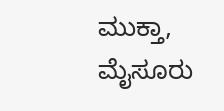ಮುಕ್ತಾ, ಮೈಸೂರು